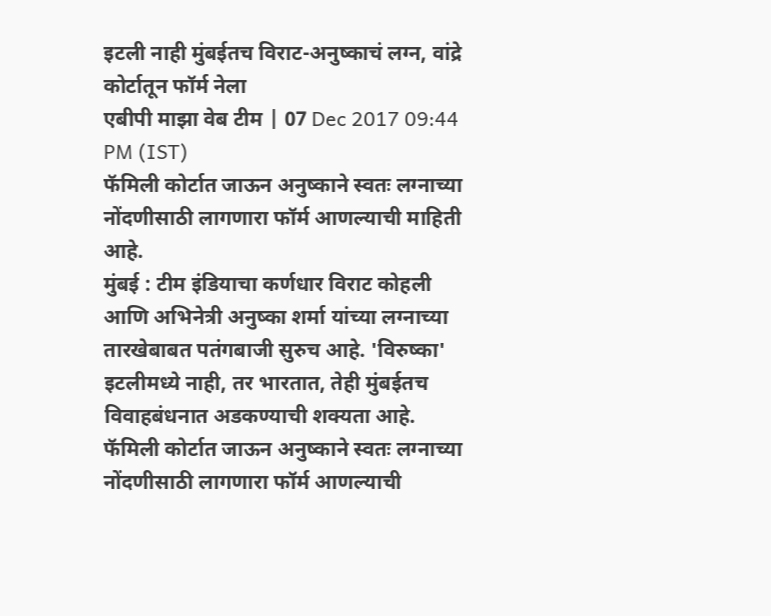इटली नाही मुंबईतच विराट-अनुष्काचं लग्न, वांद्रे कोर्टातून फॉर्म नेला
एबीपी माझा वेब टीम | 07 Dec 2017 09:44 PM (IST)
फॅमिली कोर्टात जाऊन अनुष्काने स्वतः लग्नाच्या नोंदणीसाठी लागणारा फॉर्म आणल्याची माहिती आहे.
मुंबई : टीम इंडियाचा कर्णधार विराट कोहली आणि अभिनेत्री अनुष्का शर्मा यांच्या लग्नाच्या तारखेबाबत पतंगबाजी सुरुच आहे. 'विरुष्का' इटलीमध्ये नाही, तर भारतात, तेही मुंबईतच विवाहबंधनात अडकण्याची शक्यता आहे. फॅमिली कोर्टात जाऊन अनुष्काने स्वतः लग्नाच्या नोंदणीसाठी लागणारा फॉर्म आणल्याची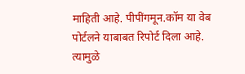माहिती आहे. पीपींगमून.कॉम या वेब पोर्टलने याबाबत रिपोर्ट दिला आहे. त्यामुळे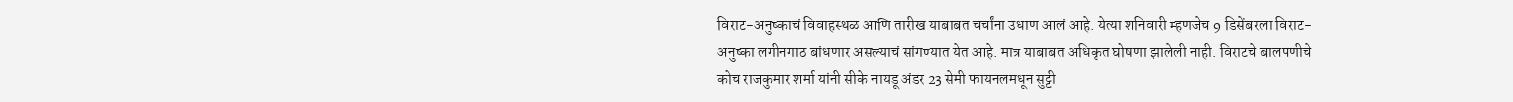विराट-अनुष्काचं विवाहस्थळ आणि तारीख याबाबत चर्चांना उधाण आलं आहे. येत्या शनिवारी म्हणजेच 9 डिसेंबरला विराट-अनुष्का लगीनगाठ बांधणार असल्याचं सांगण्यात येत आहे. मात्र याबाबत अधिकृत घोषणा झालेली नाही. विराटचे बालपणीचे कोच राजकुमार शर्मा यांनी सीके नायडू अंडर 23 सेमी फायनलमधून सुट्टी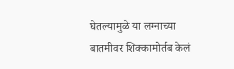घेतल्यामुळे या लग्नाच्या बातमीवर शिक्कामोर्तब केलं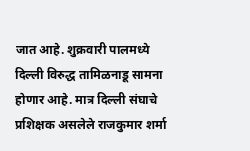जात आहे. शुक्रवारी पालमध्ये दिल्ली विरुद्ध तामिळनाडू सामना होणार आहे. मात्र दिल्ली संघाचे प्रशिक्षक असलेले राजकुमार शर्मा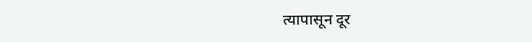त्यापासून दूर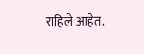राहिले आहेत.